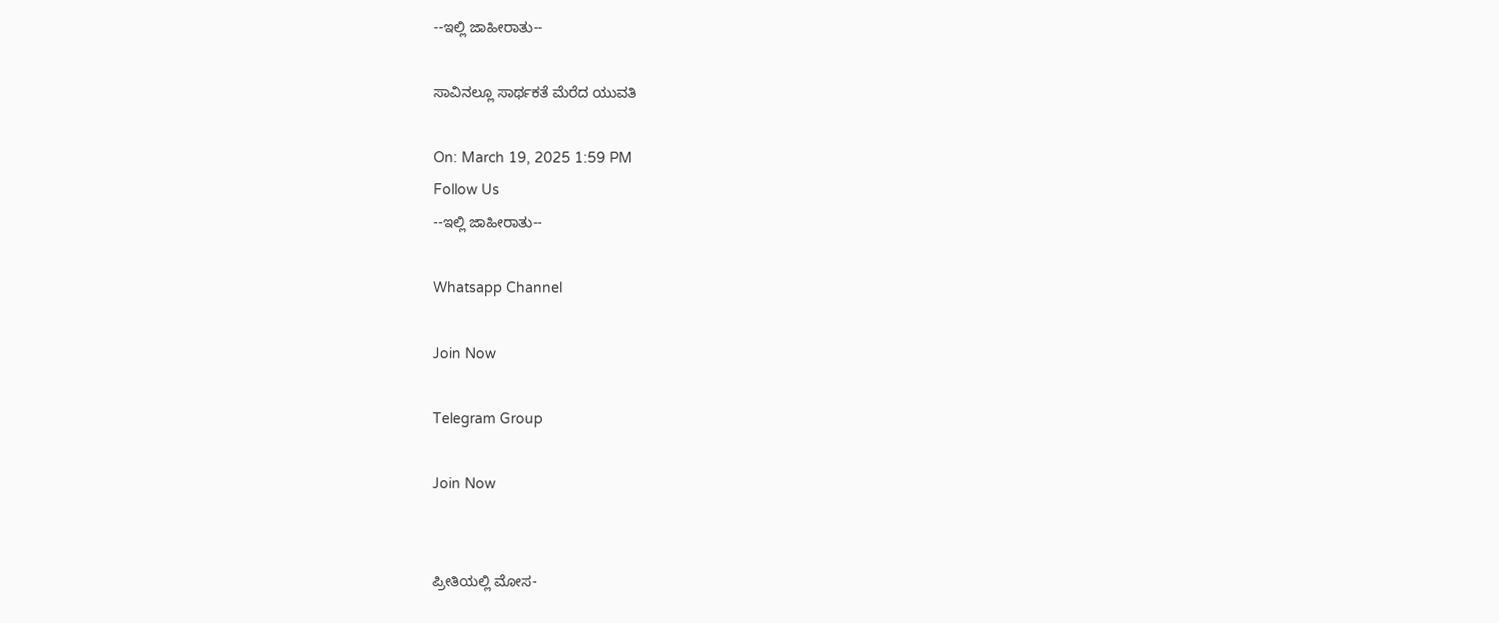--ಇಲ್ಲಿ ಜಾಹೀರಾತು--

ಸಾವಿನಲ್ಲೂ ಸಾರ್ಥಕತೆ ಮೆರೆದ ಯುವತಿ

On: March 19, 2025 1:59 PM
Follow Us
--ಇಲ್ಲಿ ಜಾಹೀರಾತು--

Whatsapp Channel

Join Now

Telegram Group

Join Now


ಪ್ರೀತಿಯಲ್ಲಿ ಮೋಸ-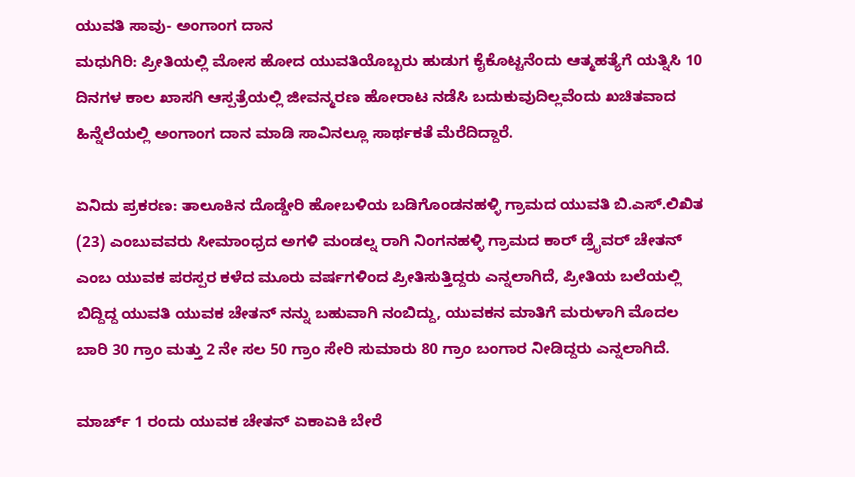ಯುವತಿ ಸಾವು- ಅಂಗಾಂಗ ದಾನ
ಮಧುಗಿರಿ: ಪ್ರೀತಿಯಲ್ಲಿ ಮೋಸ ಹೋದ ಯುವತಿಯೊಬ್ಬರು ಹುಡುಗ ಕೈಕೊಟ್ಟನೆಂದು ಆತ್ಮಹತ್ಯೆಗೆ ಯತ್ನಿಸಿ 10 ದಿನಗಳ ಕಾಲ ಖಾಸಗಿ ಆಸ್ಪತ್ರೆಯಲ್ಲಿ ಜೀವನ್ಮರಣ ಹೋರಾಟ ನಡೆಸಿ ಬದುಕುವುದಿಲ್ಲವೆಂದು ಖಚಿತವಾದ ಹಿನ್ನೆಲೆಯಲ್ಲಿ ಅಂಗಾಂಗ ದಾನ ಮಾಡಿ ಸಾವಿನಲ್ಲೂ ಸಾರ್ಥಕತೆ ಮೆರೆದಿದ್ದಾರೆ.

ಏನಿದು ಪ್ರಕರಣ: ತಾಲೂಕಿನ ದೊಡ್ಡೇರಿ ಹೋಬಳಿಯ ಬಡಿಗೊಂಡನಹಳ್ಳಿ ಗ್ರಾಮದ ಯುವತಿ ಬಿ.ಎಸ್.ಲಿಖಿತ (23) ಎಂಬುವವರು ಸೀಮಾಂಧ್ರದ ಅಗಳಿ ಮಂಡಲ್ನ ರಾಗಿ ನಿಂಗನಹಳ್ಳಿ ಗ್ರಾಮದ ಕಾರ್ ಡ್ರೈವರ್ ಚೇತನ್ ಎಂಬ ಯುವಕ ಪರಸ್ಪರ ಕಳೆದ ಮೂರು ವರ್ಷಗಳಿಂದ ಪ್ರೀತಿಸುತ್ತಿದ್ದರು ಎನ್ನಲಾಗಿದೆ, ಪ್ರೀತಿಯ ಬಲೆಯಲ್ಲಿ ಬಿದ್ದಿದ್ದ ಯುವತಿ ಯುವಕ ಚೇತನ್ ನನ್ನು ಬಹುವಾಗಿ ನಂಬಿದ್ದು, ಯುವಕನ ಮಾತಿಗೆ ಮರುಳಾಗಿ ಮೊದಲ ಬಾರಿ 30 ಗ್ರಾಂ ಮತ್ತು 2 ನೇ ಸಲ 50 ಗ್ರಾಂ ಸೇರಿ ಸುಮಾರು 80 ಗ್ರಾಂ ಬಂಗಾರ ನೀಡಿದ್ದರು ಎನ್ನಲಾಗಿದೆ.

ಮಾರ್ಚ್ 1 ರಂದು ಯುವಕ ಚೇತನ್ ಏಕಾಏಕಿ ಬೇರೆ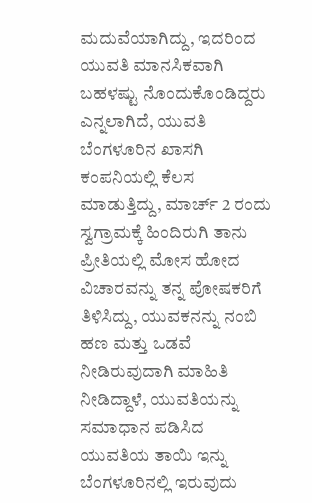ಮದುವೆಯಾಗಿದ್ದು, ಇದರಿಂದ ಯುವತಿ ಮಾನಸಿಕವಾಗಿ ಬಹಳಷ್ಟು ನೊಂದುಕೊಂಡಿದ್ದರು ಎನ್ನಲಾಗಿದೆ, ಯುವತಿ ಬೆಂಗಳೂರಿನ ಖಾಸಗಿ ಕಂಪನಿಯಲ್ಲಿ ಕೆಲಸ ಮಾಡುತ್ತಿದ್ದು, ಮಾರ್ಚ್ 2 ರಂದು ಸ್ವಗ್ರಾಮಕ್ಕೆ ಹಿಂದಿರುಗಿ ತಾನು ಪ್ರೀತಿಯಲ್ಲಿ ಮೋಸ ಹೋದ ವಿಚಾರವನ್ನು ತನ್ನ ಪೋಷಕರಿಗೆ ತಿಳಿಸಿದ್ದು, ಯುವಕನನ್ನು ನಂಬಿ ಹಣ ಮತ್ತು ಒಡವೆ ನೀಡಿರುವುದಾಗಿ ಮಾಹಿತಿ ನೀಡಿದ್ದಾಳೆ, ಯುವತಿಯನ್ನು ಸಮಾಧಾನ ಪಡಿಸಿದ ಯುವತಿಯ ತಾಯಿ ಇನ್ನು ಬೆಂಗಳೂರಿನಲ್ಲಿ ಇರುವುದು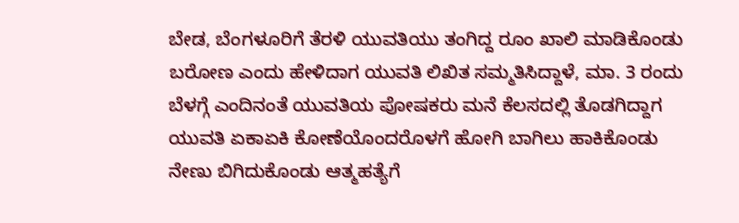ಬೇಡ, ಬೆಂಗಳೂರಿಗೆ ತೆರಳಿ ಯುವತಿಯು ತಂಗಿದ್ದ ರೂಂ ಖಾಲಿ ಮಾಡಿಕೊಂಡು ಬರೋಣ ಎಂದು ಹೇಳಿದಾಗ ಯುವತಿ ಲಿಖಿತ ಸಮ್ಮತಿಸಿದ್ದಾಳೆ, ಮಾ. 3 ರಂದು ಬೆಳಗ್ಗೆ ಎಂದಿನಂತೆ ಯುವತಿಯ ಪೋಷಕರು ಮನೆ ಕೆಲಸದಲ್ಲಿ ತೊಡಗಿದ್ದಾಗ ಯುವತಿ ಏಕಾಏಕಿ ಕೋಣೆಯೊಂದರೊಳಗೆ ಹೋಗಿ ಬಾಗಿಲು ಹಾಕಿಕೊಂಡು ನೇಣು ಬಿಗಿದುಕೊಂಡು ಆತ್ಮಹತ್ಯೆಗೆ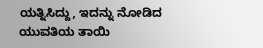ಯತ್ನಿಸಿದ್ದು, ಇದನ್ನು ನೋಡಿದ ಯುವತಿಯ ತಾಯಿ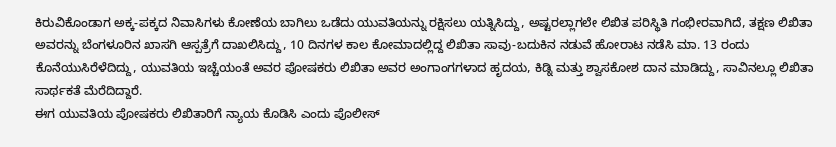ಕಿರುವಿಕೊಂಡಾಗ ಅಕ್ಕ-ಪಕ್ಕದ ನಿವಾಸಿಗಳು ಕೋಣೆಯ ಬಾಗಿಲು ಒಡೆದು ಯುವತಿಯನ್ನು ರಕ್ಷಿಸಲು ಯತ್ನಿಸಿದ್ದು, ಅಷ್ಟರಲ್ಲಾಗಲೇ ಲಿಖಿತ ಪರಿಸ್ಥಿತಿ ಗಂಭೀರವಾಗಿದೆ, ತಕ್ಷಣ ಲಿಖಿತಾ ಅವರನ್ನು ಬೆಂಗಳೂರಿನ ಖಾಸಗಿ ಆಸ್ಪತ್ರೆಗೆ ದಾಖಲಿಸಿದ್ದು, 10 ದಿನಗಳ ಕಾಲ ಕೋಮಾದಲ್ಲಿದ್ದ ಲಿಖಿತಾ ಸಾವು-ಬದುಕಿನ ನಡುವೆ ಹೋರಾಟ ನಡೆಸಿ ಮಾ. 13 ರಂದು ಕೊನೆಯುಸಿರೆಳೆದಿದ್ದು, ಯುವತಿಯ ಇಚ್ಚೆಯಂತೆ ಅವರ ಪೋಷಕರು ಲಿಖಿತಾ ಅವರ ಅಂಗಾಂಗಗಳಾದ ಹೃದಯ, ಕಿಡ್ನಿ ಮತ್ತು ಶ್ವಾಸಕೋಶ ದಾನ ಮಾಡಿದ್ದು, ಸಾವಿನಲ್ಲೂ ಲಿಖಿತಾ ಸಾರ್ಥಕತೆ ಮೆರೆದಿದ್ದಾರೆ.
ಈಗ ಯುವತಿಯ ಪೋಷಕರು ಲಿಖಿತಾರಿಗೆ ನ್ಯಾಯ ಕೊಡಿಸಿ ಎಂದು ಪೊಲೀಸ್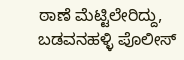ಠಾಣೆ ಮೆಟ್ಟಿಲೇರಿದ್ದು, ಬಡವನಹಳ್ಳಿ ಪೊಲೀಸ್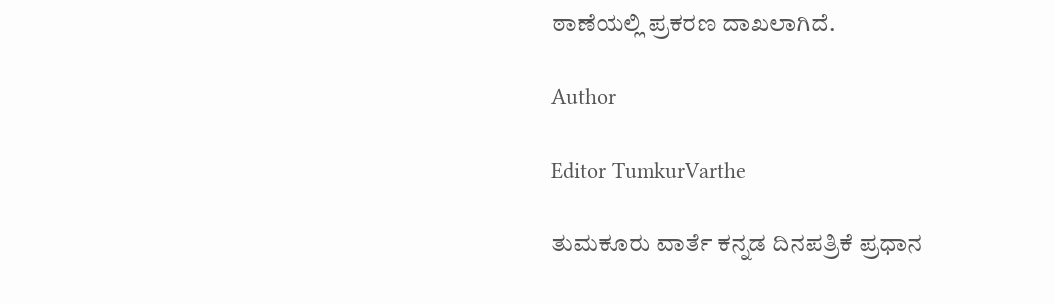ಠಾಣೆಯಲ್ಲಿ ಪ್ರಕರಣ ದಾಖಲಾಗಿದೆ.

Author

Editor TumkurVarthe

ತುಮಕೂರು ವಾರ್ತೆ ಕನ್ನಡ ದಿನಪತ್ರಿಕೆ ಪ್ರಧಾನ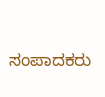ಸಂಪಾದಕರು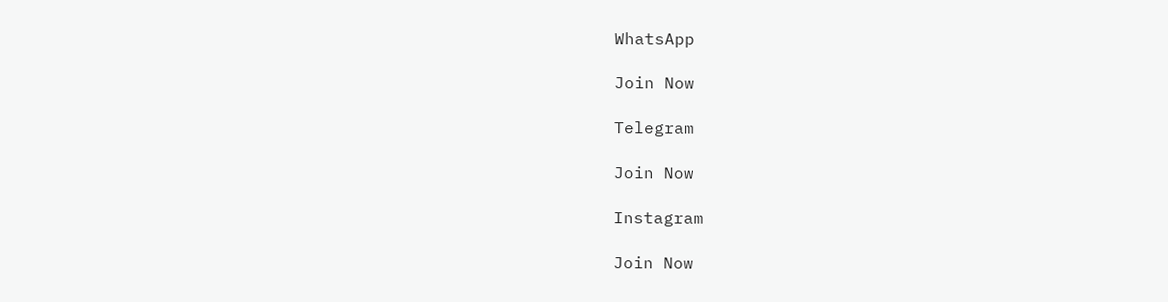WhatsApp

Join Now

Telegram

Join Now

Instagram

Join Now